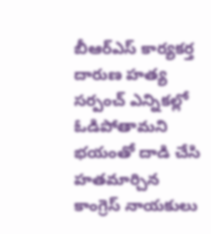బీఆర్ఎస్ కార్యకర్త దారుణ హత్య
సర్పంచ్ ఎన్నికల్లో ఓడిపోతామని భయంతో దాడి చేసి హతమార్చిన కాంగ్రెస్ నాయకులు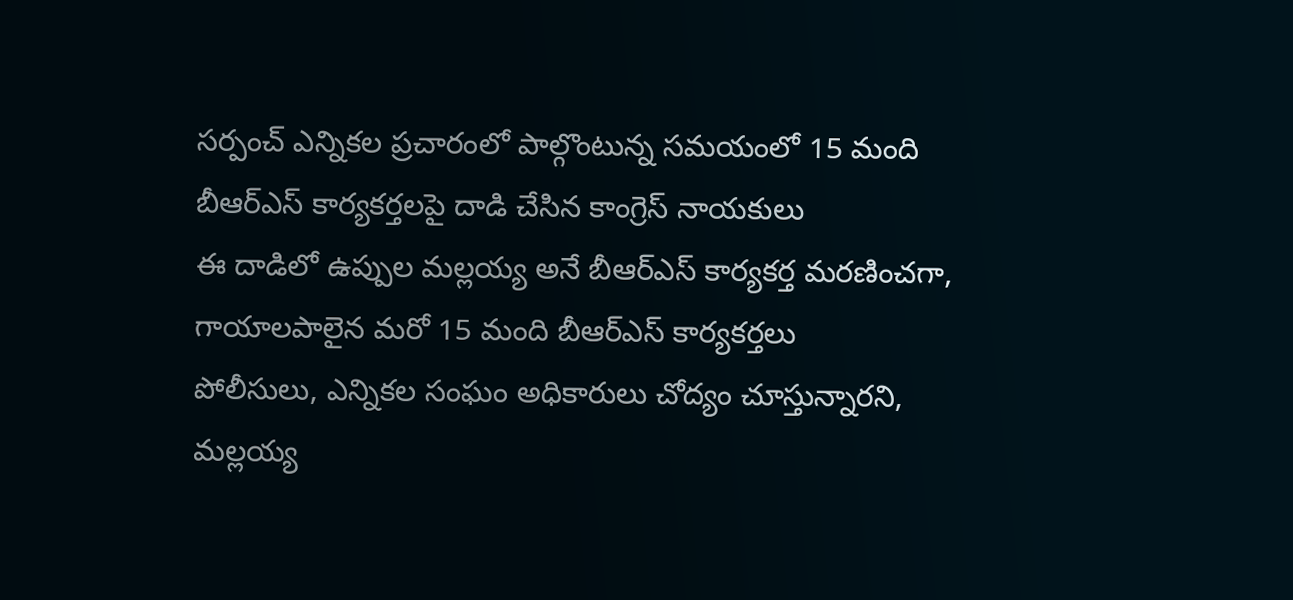సర్పంచ్ ఎన్నికల ప్రచారంలో పాల్గొంటున్న సమయంలో 15 మంది బీఆర్ఎస్ కార్యకర్తలపై దాడి చేసిన కాంగ్రెస్ నాయకులు
ఈ దాడిలో ఉప్పుల మల్లయ్య అనే బీఆర్ఎస్ కార్యకర్త మరణించగా, గాయాలపాలైన మరో 15 మంది బీఆర్ఎస్ కార్యకర్తలు
పోలీసులు, ఎన్నికల సంఘం అధికారులు చోద్యం చూస్తున్నారని, మల్లయ్య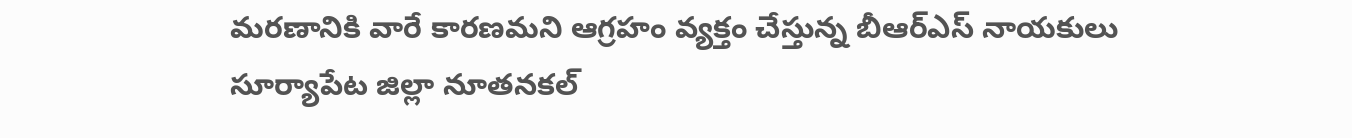మరణానికి వారే కారణమని ఆగ్రహం వ్యక్తం చేస్తున్న బీఆర్ఎస్ నాయకులు
సూర్యాపేట జిల్లా నూతనకల్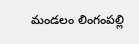మండలం లింగంపల్లి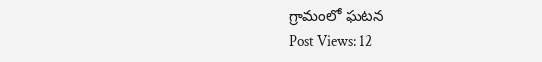గ్రామంలో ఘటన
Post Views: 12